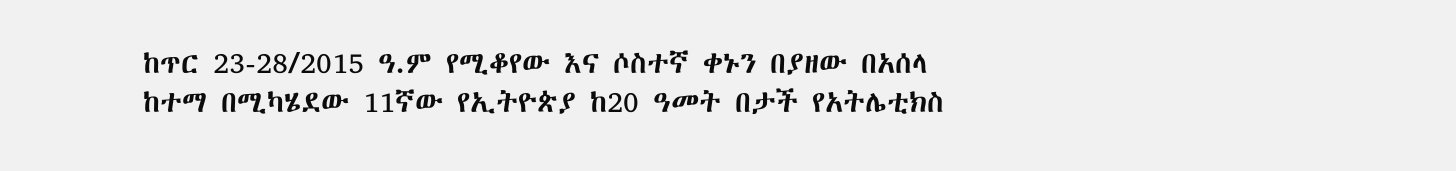ከጥር 23-28/2015 ዓ.ም የሚቆየው እና ሶስተኛ ቀኑን በያዘው በአሰላ ከተማ በሚካሄደው 11ኛው የኢትዮጵያ ከ20 ዓመት በታች የአትሌቲክስ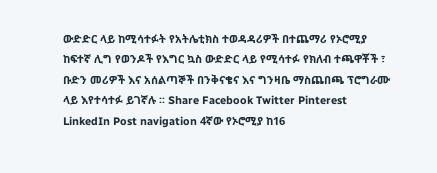ውድድር ላይ ከሚሳተፉት የአትሌቲክስ ተወዳዳሪዎች በተጨማሪ የኦሮሚያ ከፍተኛ ሊግ የወንዶች የእግር ኳስ ውድድር ላይ የሚሳተፉ የክለብ ተጫዋቾች ፣ ቡድን መሪዎች እና አሰልጣኞች በንቅናቄና እና ግንዛቤ ማስጨበጫ ፕሮግራሙ ላይ እየተሳተፉ ይገኛሉ ፡፡ Share Facebook Twitter Pinterest LinkedIn Post navigation 4ኛው የኦሮሚያ ከ16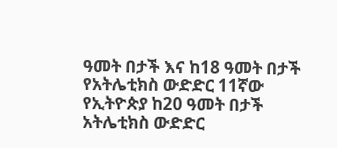ዓመት በታች እና ከ18 ዓመት በታች የአትሌቲክስ ውድድር 11ኛው የኢትዮጵያ ከ20 ዓመት በታች አትሌቲክስ ውድድር